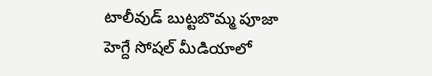టాలీవుడ్ బుట్టబొమ్మ పూజా హెగ్దే సోషల్ మీడియాలో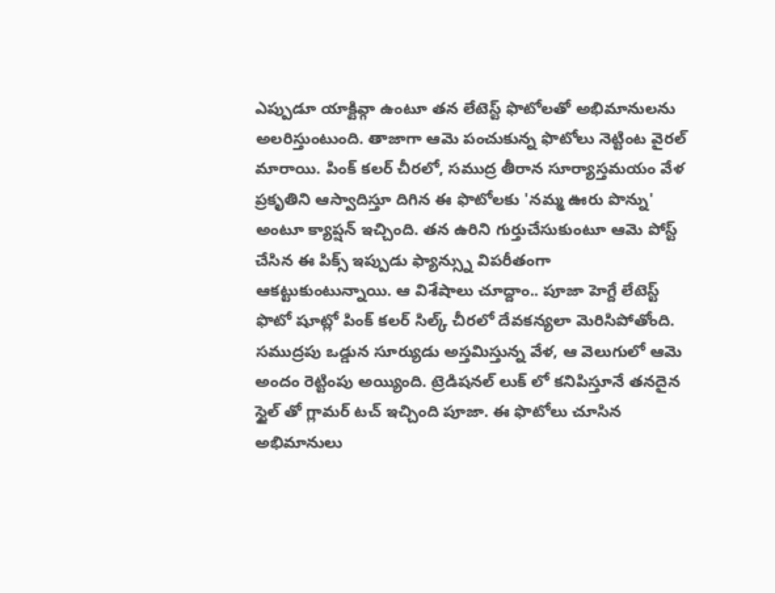ఎప్పుడూ యాక్టివ్గా ఉంటూ తన లేటెస్ట్ ఫొటోలతో అభిమానులను అలరిస్తుంటుంది. తాజాగా ఆమె పంచుకున్న ఫొటోలు నెట్టింట వైరల్ మారాయి. పింక్ కలర్ చీరలో, సముద్ర తీరాన సూర్యాస్తమయం వేళ ప్రకృతిని ఆస్వాదిస్తూ దిగిన ఈ ఫొటోలకు 'నమ్మ ఊరు పొన్ను' అంటూ క్యాప్షన్ ఇచ్చింది. తన ఉరిని గుర్తుచేసుకుంటూ ఆమె పోస్ట్ చేసిన ఈ పిక్స్ ఇప్పుడు ఫ్యాన్స్ను విపరీతంగా ఆకట్టుకుంటున్నాయి. ఆ విశేషాలు చూద్దాం.. పూజా హెగ్దే లేటెస్ట్ ఫొటో షూట్లో పింక్ కలర్ సిల్క్ చీరలో దేవకన్యలా మెరిసిపోతోంది. సముద్రపు ఒడ్డున సూర్యుడు అస్తమిస్తున్న వేళ, ఆ వెలుగులో ఆమె అందం రెట్టింపు అయ్యింది. ట్రెడిషనల్ లుక్ లో కనిపిస్తూనే తనదైన స్టైల్ తో గ్లామర్ టచ్ ఇచ్చింది పూజా. ఈ ఫొటోలు చూసిన అభిమానులు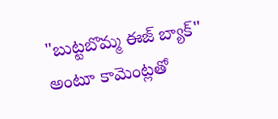"బుట్టబొమ్మ ఈజ్ బ్యాక్" అంటూ కామెంట్లతో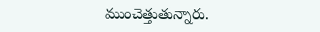ముంచెత్తుతున్నారు.